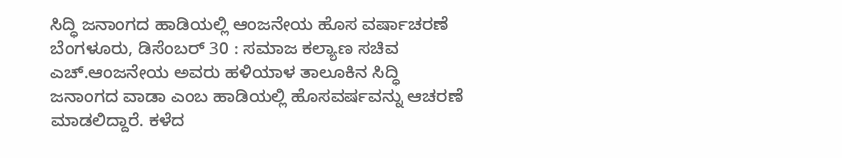ಸಿದ್ಧಿ ಜನಾಂಗದ ಹಾಡಿಯಲ್ಲಿ ಆಂಜನೇಯ ಹೊಸ ವರ್ಷಾಚರಣೆ
ಬೆಂಗಳೂರು, ಡಿಸೆಂಬರ್ 30 : ಸಮಾಜ ಕಲ್ಯಾಣ ಸಚಿವ ಎಚ್.ಆಂಜನೇಯ ಅವರು ಹಳಿಯಾಳ ತಾಲೂಕಿನ ಸಿದ್ಧಿ ಜನಾಂಗದ ವಾಡಾ ಎಂಬ ಹಾಡಿಯಲ್ಲಿ ಹೊಸವರ್ಷವನ್ನು ಆಚರಣೆ ಮಾಡಲಿದ್ದಾರೆ. ಕಳೆದ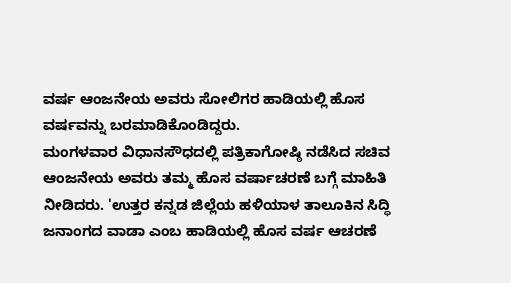ವರ್ಷ ಆಂಜನೇಯ ಅವರು ಸೋಲಿಗರ ಹಾಡಿಯಲ್ಲಿ ಹೊಸ ವರ್ಷವನ್ನು ಬರಮಾಡಿಕೊಂಡಿದ್ದರು.
ಮಂಗಳವಾರ ವಿಧಾನಸೌಧದಲ್ಲಿ ಪತ್ರಿಕಾಗೋಷ್ಠಿ ನಡೆಸಿದ ಸಚಿವ ಆಂಜನೇಯ ಅವರು ತಮ್ಮ ಹೊಸ ವರ್ಷಾಚರಣೆ ಬಗ್ಗೆ ಮಾಹಿತಿ ನೀಡಿದರು. 'ಉತ್ತರ ಕನ್ನಡ ಜಿಲ್ಲೆಯ ಹಳಿಯಾಳ ತಾಲೂಕಿನ ಸಿದ್ಧಿ ಜನಾಂಗದ ವಾಡಾ ಎಂಬ ಹಾಡಿಯಲ್ಲಿ ಹೊಸ ವರ್ಷ ಆಚರಣೆ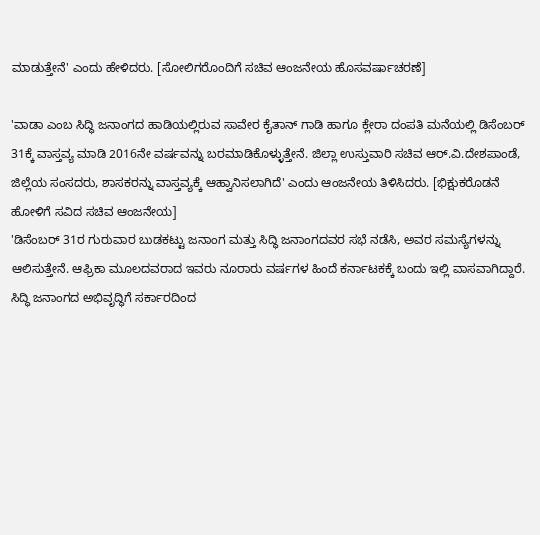ಮಾಡುತ್ತೇನೆ' ಎಂದು ಹೇಳಿದರು. [ಸೋಲಿಗರೊಂದಿಗೆ ಸಚಿವ ಆಂಜನೇಯ ಹೊಸವರ್ಷಾಚರಣೆ]

'ವಾಡಾ ಎಂಬ ಸಿದ್ಧಿ ಜನಾಂಗದ ಹಾಡಿಯಲ್ಲಿರುವ ಸಾವೇರ ಕೈತಾನ್ ಗಾಡಿ ಹಾಗೂ ಕ್ಲೇರಾ ದಂಪತಿ ಮನೆಯಲ್ಲಿ ಡಿಸೆಂಬರ್ 31ಕ್ಕೆ ವಾಸ್ತವ್ಯ ಮಾಡಿ 2016ನೇ ವರ್ಷವನ್ನು ಬರಮಾಡಿಕೊಳ್ಳುತ್ತೇನೆ. ಜಿಲ್ಲಾ ಉಸ್ತುವಾರಿ ಸಚಿವ ಆರ್.ವಿ.ದೇಶಪಾಂಡೆ, ಜಿಲ್ಲೆಯ ಸಂಸದರು, ಶಾಸಕರನ್ನು ವಾಸ್ತವ್ಯಕ್ಕೆ ಆಹ್ವಾನಿಸಲಾಗಿದೆ' ಎಂದು ಆಂಜನೇಯ ತಿಳಿಸಿದರು. [ಭಿಕ್ಷುಕರೊಡನೆ ಹೋಳಿಗೆ ಸವಿದ ಸಚಿವ ಆಂಜನೇಯ]
'ಡಿಸೆಂಬರ್ 31ರ ಗುರುವಾರ ಬುಡಕಟ್ಟು ಜನಾಂಗ ಮತ್ತು ಸಿದ್ಧಿ ಜನಾಂಗದವರ ಸಭೆ ನಡೆಸಿ, ಅವರ ಸಮಸ್ಯೆಗಳನ್ನು ಆಲಿಸುತ್ತೇನೆ. ಆಫ್ರಿಕಾ ಮೂಲದವರಾದ ಇವರು ನೂರಾರು ವರ್ಷಗಳ ಹಿಂದೆ ಕರ್ನಾಟಕಕ್ಕೆ ಬಂದು ಇಲ್ಲಿ ವಾಸವಾಗಿದ್ದಾರೆ. ಸಿದ್ಧಿ ಜನಾಂಗದ ಅಭಿವೃದ್ಧಿಗೆ ಸರ್ಕಾರದಿಂದ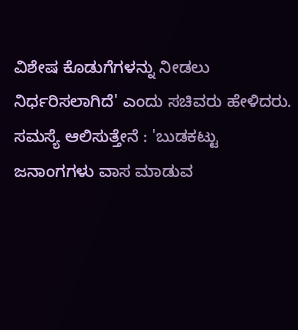ವಿಶೇಷ ಕೊಡುಗೆಗಳನ್ನು ನೀಡಲು ನಿರ್ಧರಿಸಲಾಗಿದೆ' ಎಂದು ಸಚಿವರು ಹೇಳಿದರು.
ಸಮಸ್ಯೆ ಆಲಿಸುತ್ತೇನೆ : 'ಬುಡಕಟ್ಟು ಜನಾಂಗಗಳು ವಾಸ ಮಾಡುವ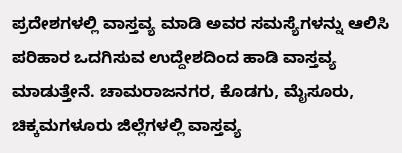ಪ್ರದೇಶಗಳಲ್ಲಿ ವಾಸ್ತವ್ಯ ಮಾಡಿ ಅವರ ಸಮಸ್ಯೆಗಳನ್ನು ಆಲಿಸಿ ಪರಿಹಾರ ಒದಗಿಸುವ ಉದ್ದೇಶದಿಂದ ಹಾಡಿ ವಾಸ್ತವ್ಯ ಮಾಡುತ್ತೇನೆ. ಚಾಮರಾಜನಗರ, ಕೊಡಗು, ಮೈಸೂರು, ಚಿಕ್ಕಮಗಳೂರು ಜಿಲ್ಲೆಗಳಲ್ಲಿ ವಾಸ್ತವ್ಯ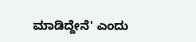ಮಾಡಿದ್ದೇನೆ' ಎಂದು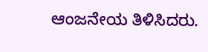ಆಂಜನೇಯ ತಿಳಿಸಿದರು.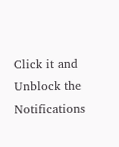Click it and Unblock the Notifications